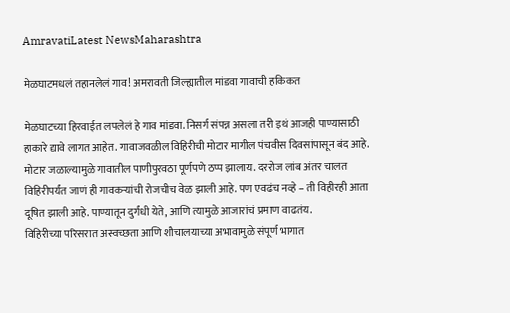AmravatiLatest NewsMaharashtra

मेळघाटमधलं तहानलेलं गाव! अमरावती जिल्ह्यातील मांडवा गावाची हकिकत

मेळघाटच्या हिरवाईत लपलेलं हे गाव मांडवा. निसर्ग संपन्न असला तरी इथं आजही पाण्यासाठी हाकारे द्यावे लागत आहेत. गावाजवळील विहिरीची मोटार मागील पंचवीस दिवसांपासून बंद आहे. मोटार जळाल्यामुळे गावातील पाणीपुरवठा पूर्णपणे ठप्प झालाय. दररोज लांब अंतर चालत विहिरीपर्यंत जाणं ही गावकऱ्यांची रोजचीच वेळ झाली आहे. पण एवढंच नव्हे – ती विहीरही आता दूषित झाली आहे. पाण्यातून दुर्गंधी येते, आणि त्यामुळे आजारांचं प्रमाण वाढतंय.
विहिरीच्या परिसरात अस्वच्छता आणि शौचालयाच्या अभावामुळे संपूर्ण भागात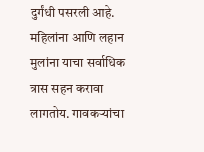दुर्गंधी पसरली आहे. महिलांना आणि लहान मुलांना याचा सर्वाधिक त्रास सहन करावा लागतोय. गावकऱ्यांचा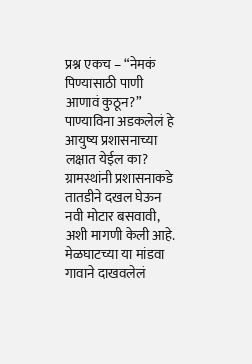प्रश्न एकच – “नेमकं पिण्यासाठी पाणी आणावं कुठून?” पाण्याविना अडकलेलं हे आयुष्य प्रशासनाच्या लक्षात येईल का?
ग्रामस्थांनी प्रशासनाकडे तातडीने दखल घेऊन नवी मोटार बसवावी, अशी मागणी केली आहे. मेळघाटच्या या मांडवा गावाने दाखवलेलं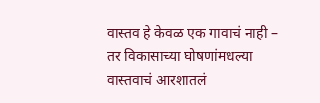वास्तव हे केवळ एक गावाचं नाही – तर विकासाच्या घोषणांमधल्या वास्तवाचं आरशातलं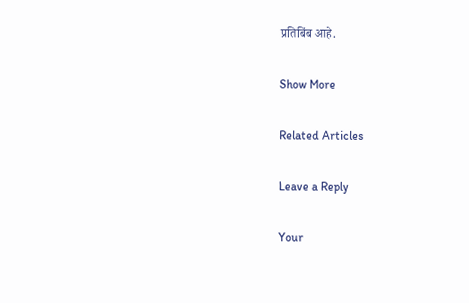प्रतिबिंब आहे.

Show More

Related Articles

Leave a Reply

Your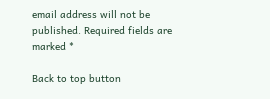email address will not be published. Required fields are marked *

Back to top button